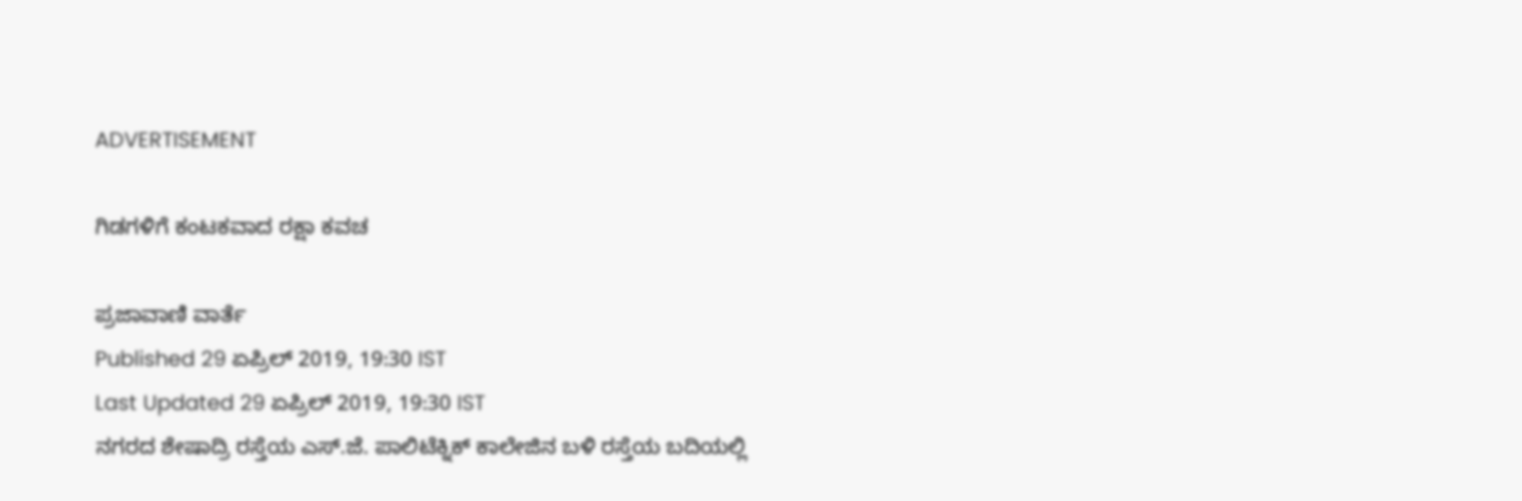ADVERTISEMENT

ಗಿಡಗಳಿಗೆ ಕಂಟಕವಾದ ರಕ್ಷಾ ಕವಚ

ಪ್ರಜಾವಾಣಿ ವಾರ್ತೆ
Published 29 ಏಪ್ರಿಲ್ 2019, 19:30 IST
Last Updated 29 ಏಪ್ರಿಲ್ 2019, 19:30 IST
ನಗರದ ಶೇಷಾದ್ರಿ ರಸ್ತೆಯ ಎಸ್.ಜೆ. ಪಾಲಿಟೆಕ್ನಿಕ್ ಕಾಲೇಜಿನ ಬಳಿ ರಸ್ತೆಯ ಬದಿಯಲ್ಲಿ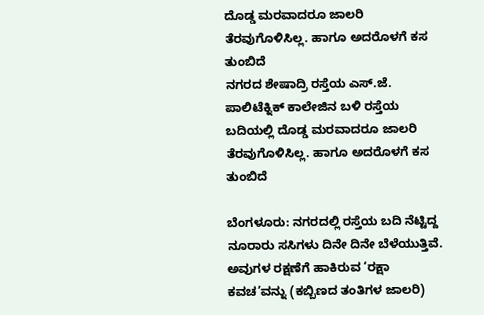ದೊಡ್ಡ ಮರವಾದರೂ ಜಾಲರಿ ತೆರವುಗೊಳಿಸಿಲ್ಲ. ಹಾಗೂ ಅದರೊಳಗೆ ಕಸ ತುಂಬಿದೆ
ನಗರದ ಶೇಷಾದ್ರಿ ರಸ್ತೆಯ ಎಸ್.ಜೆ. ಪಾಲಿಟೆಕ್ನಿಕ್ ಕಾಲೇಜಿನ ಬಳಿ ರಸ್ತೆಯ ಬದಿಯಲ್ಲಿ ದೊಡ್ಡ ಮರವಾದರೂ ಜಾಲರಿ ತೆರವುಗೊಳಿಸಿಲ್ಲ. ಹಾಗೂ ಅದರೊಳಗೆ ಕಸ ತುಂಬಿದೆ

ಬೆಂಗಳೂರು: ನಗರದಲ್ಲಿ ರಸ್ತೆಯ ಬದಿ ನೆಟ್ಟಿದ್ದ ನೂರಾರು ಸಸಿಗಳು ದಿನೇ ದಿನೇ ಬೆಳೆಯುತ್ತಿವೆ. ಅವುಗಳ ರಕ್ಷಣೆಗೆ ಹಾಕಿರುವ ‘ರಕ್ಷಾ ಕವಚ’ವನ್ನು (ಕಬ್ಬಿಣದ ತಂತಿಗಳ ಜಾಲರಿ)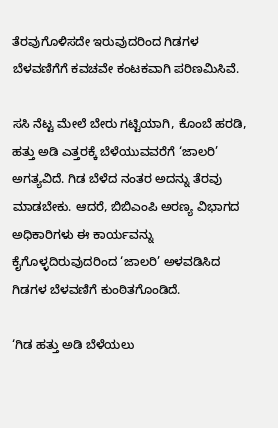ತೆರವುಗೊಳಿಸದೇ ಇರುವುದರಿಂದ ಗಿಡಗಳ ಬೆಳವಣಿಗೆಗೆ ಕವಚವೇ ಕಂಟಕವಾಗಿ ಪರಿಣಮಿಸಿವೆ.

ಸಸಿ ನೆಟ್ಟ ಮೇಲೆ ಬೇರು ಗಟ್ಟಿಯಾಗಿ, ಕೊಂಬೆ ಹರಡಿ, ಹತ್ತು ಅಡಿ ಎತ್ತರಕ್ಕೆ ಬೆಳೆಯುವವರೆಗೆ ‘ಜಾಲರಿ’ ಅಗತ್ಯವಿದೆ. ಗಿಡ ಬೆಳೆದ ನಂತರ ಅದನ್ನು ತೆರವು ಮಾಡಬೇಕು. ಆದರೆ, ಬಿಬಿಎಂಪಿ ಅರಣ್ಯ ವಿಭಾಗದ ಅಧಿಕಾರಿಗಳು ಈ ಕಾರ್ಯವನ್ನು ಕೈಗೊಳ್ಳದಿರುವುದರಿಂದ ‘ಜಾಲರಿ’ ಅಳವಡಿಸಿದ ಗಿಡಗಳ ಬೆಳವಣಿಗೆ ಕುಂಠಿತಗೊಂಡಿದೆ.

‘ಗಿಡ ಹತ್ತು ಅಡಿ ಬೆಳೆಯಲು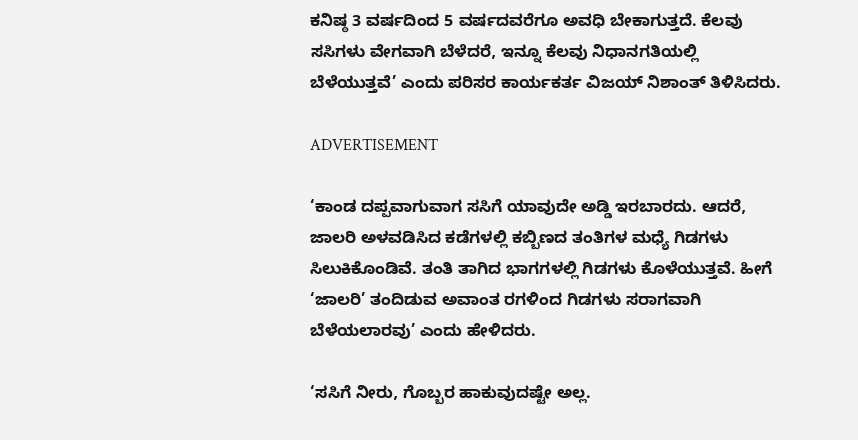ಕನಿಷ್ಠ 3 ವರ್ಷದಿಂದ 5 ವರ್ಷದವರೆಗೂ ಅವಧಿ ಬೇಕಾಗುತ್ತದೆ. ಕೆಲವು ಸಸಿಗಳು ವೇಗವಾಗಿ ಬೆಳೆದರೆ, ಇನ್ನೂ ಕೆಲವು ನಿಧಾನಗತಿಯಲ್ಲಿ ಬೆಳೆಯುತ್ತವೆ’ ಎಂದು ಪರಿಸರ ಕಾರ್ಯಕರ್ತ ವಿಜಯ್‌ ನಿಶಾಂತ್‌ ತಿಳಿಸಿದರು.

ADVERTISEMENT

‘ಕಾಂಡ ದಪ್ಪವಾಗುವಾಗ ಸಸಿಗೆ ಯಾವುದೇ ಅಡ್ಡಿ ಇರಬಾರದು. ಆದರೆ, ಜಾಲರಿ ಅಳವಡಿಸಿದ ಕಡೆಗಳಲ್ಲಿ ಕಬ್ಬಿಣದ ತಂತಿಗಳ ಮಧ್ಯೆ ಗಿಡಗಳು ಸಿಲುಕಿಕೊಂಡಿವೆ. ತಂತಿ ತಾಗಿದ ಭಾಗಗಳಲ್ಲಿ ಗಿಡಗಳು ಕೊಳೆಯುತ್ತವೆ. ಹೀಗೆ ‘ಜಾಲರಿ’ ತಂದಿಡುವ ಅವಾಂತ ರಗಳಿಂದ ಗಿಡಗಳು ಸರಾಗವಾಗಿ ಬೆಳೆಯಲಾರವು’ ಎಂದು ಹೇಳಿದರು.

‘ಸಸಿಗೆ ನೀರು, ಗೊಬ್ಬರ ಹಾಕುವುದಷ್ಟೇ ಅಲ್ಲ.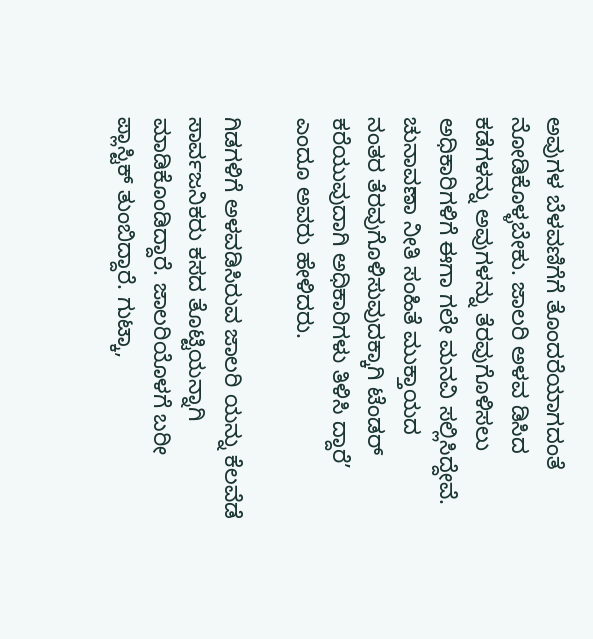ಅವುಗಳ ಬೆಳವಣಿಗೆಗೆ ತೊಂದರೆಯಾಗದಂತೆ ನೋಡಿಕೊಳ್ಳಬೇಕು. ಜಾಲರಿ ಅಳವ ಡಿಸಿದ ಕಡೆಗಳನ್ನು ಅವುಗಳನ್ನು ತೆರವುಗೊಳಿಸಲು ಅಧಿಕಾರಿಗಳಿಗೆ ಈಗಾ ಗಲೇ ಮನವಿ ಸಲ್ಲಿಸಿದ್ದೇವೆ. ಚುನಾವಣಾ ನೀತಿ ಸಂಹಿತೆ ಮುಕ್ತಾಯದ
ನಂತರ ತೆರವುಗೊಳಿಸುವುದಕ್ಕಾಗಿ ಟೆಂಡರ್‌ ಕರೆಯುವುದಾಗಿ ಅಧಿಕಾರಿಗಳು ತಿಳಿಸಿ ದ್ದಾರೆ’ ಎಂದೂ ಅವರು ಹೇಳಿದರು.

ಗಿಡಗಳಿಗೆ ಅಳವಡಿಸಿರುವ ಜಾಲರಿ ಯನ್ನು ಕೆಲವೆಡೆ ಸಾರ್ವಜನಿಕರು ಕಸದ ತೊಟ್ಟಿಯನ್ನಾಗಿ ಮಾಡಿಕೊಂಡಿದ್ದಾರೆ. ಜಾಲರಿಯೊಳಗೆ ಬರೀ ಪ್ಲಾಸ್ಟಿಕ್‌ ತುಂಬಿದ್ದಾರೆ. ಗುಟ್ಕಾ,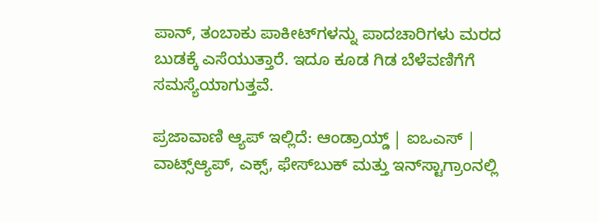ಪಾನ್‌, ತಂಬಾಕು ಪಾಕೀಟ್‌ಗಳನ್ನು ಪಾದಚಾರಿಗಳು ಮರದ ಬುಡಕ್ಕೆ ಎಸೆಯುತ್ತಾರೆ. ಇದೂ ಕೂಡ ಗಿಡ ಬೆಳೆವಣಿಗೆಗೆ
ಸಮಸ್ಯೆಯಾಗುತ್ತವೆ.

ಪ್ರಜಾವಾಣಿ ಆ್ಯಪ್ ಇಲ್ಲಿದೆ: ಆಂಡ್ರಾಯ್ಡ್ | ಐಒಎಸ್ | ವಾಟ್ಸ್ಆ್ಯಪ್, ಎಕ್ಸ್, ಫೇಸ್‌ಬುಕ್ ಮತ್ತು ಇನ್‌ಸ್ಟಾಗ್ರಾಂನಲ್ಲಿ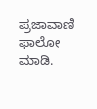ಪ್ರಜಾವಾಣಿ ಫಾಲೋ ಮಾಡಿ.